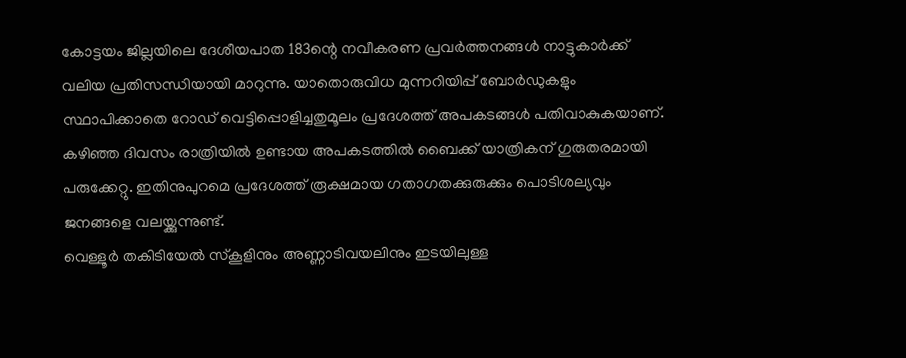കോട്ടയം ജില്ലയിലെ ദേശീയപാത 183ന്റെ നവീകരണ പ്രവർത്തനങ്ങൾ നാട്ടുകാർക്ക് വലിയ പ്രതിസന്ധിയായി മാറുന്നു. യാതൊരുവിധ മുന്നറിയിപ്പ് ബോർഡുകളും സ്ഥാപിക്കാതെ റോഡ് വെട്ടിപ്പൊളിച്ചതുമൂലം പ്രദേശത്ത് അപകടങ്ങൾ പതിവാകുകയാണ്.
കഴിഞ്ഞ ദിവസം രാത്രിയിൽ ഉണ്ടായ അപകടത്തിൽ ബൈക്ക് യാത്രികന് ഗുരുതരമായി പരുക്കേറ്റു. ഇതിനുപുറമെ പ്രദേശത്ത് രൂക്ഷമായ ഗതാഗതക്കുരുക്കും പൊടിശല്യവും ജനങ്ങളെ വലയ്ക്കുന്നുണ്ട്.
വെള്ളൂർ തകിടിയേൽ സ്കൂളിനും അണ്ണാടിവയലിനും ഇടയിലുള്ള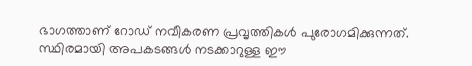ഭാഗത്താണ് റോഡ് നവീകരണ പ്രവൃത്തികൾ പുരോഗമിക്കുന്നത്. സ്ഥിരമായി അപകടങ്ങൾ നടക്കാറുള്ള ഈ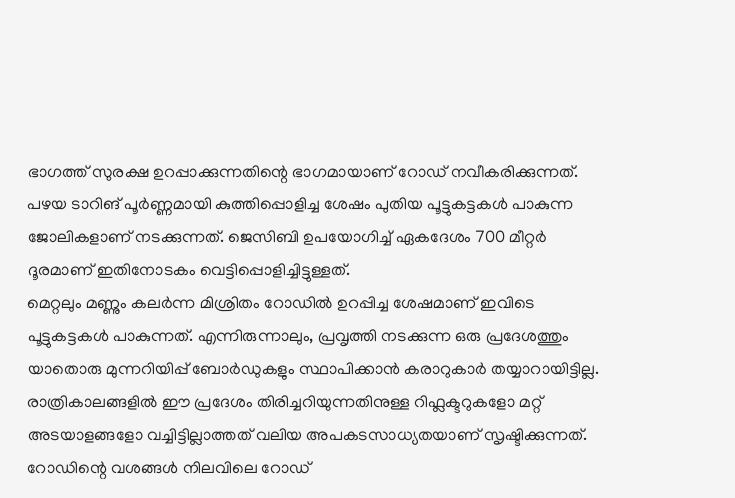ഭാഗത്ത് സുരക്ഷ ഉറപ്പാക്കുന്നതിന്റെ ഭാഗമായാണ് റോഡ് നവീകരിക്കുന്നത്.
പഴയ ടാറിങ് പൂർണ്ണമായി കുത്തിപ്പൊളിച്ച ശേഷം പുതിയ പൂട്ടുകട്ടകൾ പാകുന്ന ജോലികളാണ് നടക്കുന്നത്. ജെസിബി ഉപയോഗിച്ച് ഏകദേശം 700 മീറ്റർ ദൂരമാണ് ഇതിനോടകം വെട്ടിപ്പൊളിച്ചിട്ടുള്ളത്.
മെറ്റലും മണ്ണും കലർന്ന മിശ്രിതം റോഡിൽ ഉറപ്പിച്ച ശേഷമാണ് ഇവിടെ പൂട്ടുകട്ടകൾ പാകുന്നത്. എന്നിരുന്നാലും, പ്രവൃത്തി നടക്കുന്ന ഒരു പ്രദേശത്തും യാതൊരു മുന്നറിയിപ്പ് ബോർഡുകളും സ്ഥാപിക്കാൻ കരാറുകാർ തയ്യാറായിട്ടില്ല.
രാത്രികാലങ്ങളിൽ ഈ പ്രദേശം തിരിച്ചറിയുന്നതിനുള്ള റിഫ്ലക്ടറുകളോ മറ്റ് അടയാളങ്ങളോ വച്ചിട്ടില്ലാത്തത് വലിയ അപകടസാധ്യതയാണ് സൃഷ്ടിക്കുന്നത്. റോഡിന്റെ വശങ്ങൾ നിലവിലെ റോഡ്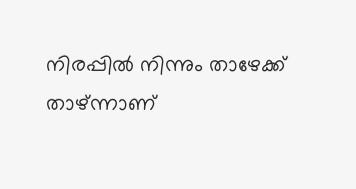നിരപ്പിൽ നിന്നും താഴേക്ക് താഴ്ന്നാണ്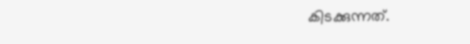കിടക്കുന്നത്.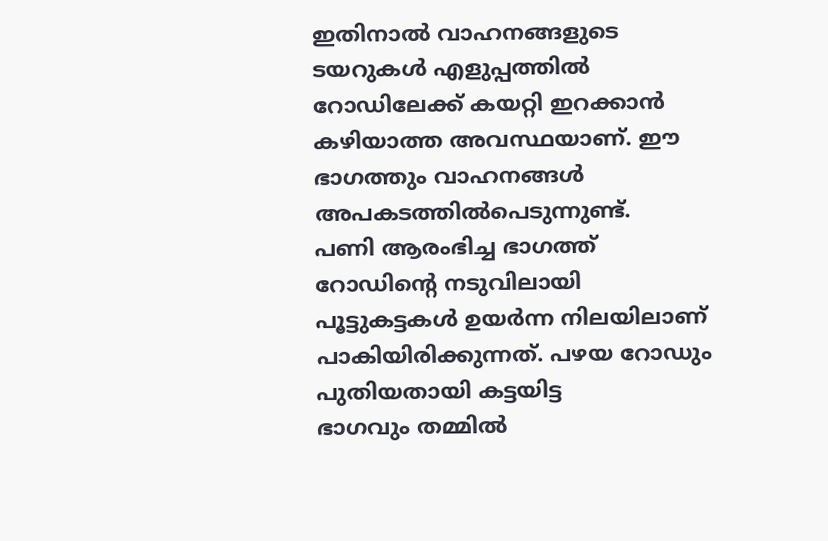ഇതിനാൽ വാഹനങ്ങളുടെ ടയറുകൾ എളുപ്പത്തിൽ റോഡിലേക്ക് കയറ്റി ഇറക്കാൻ കഴിയാത്ത അവസ്ഥയാണ്. ഈ ഭാഗത്തും വാഹനങ്ങൾ അപകടത്തിൽപെടുന്നുണ്ട്.
പണി ആരംഭിച്ച ഭാഗത്ത് റോഡിന്റെ നടുവിലായി പൂട്ടുകട്ടകൾ ഉയർന്ന നിലയിലാണ് പാകിയിരിക്കുന്നത്. പഴയ റോഡും പുതിയതായി കട്ടയിട്ട
ഭാഗവും തമ്മിൽ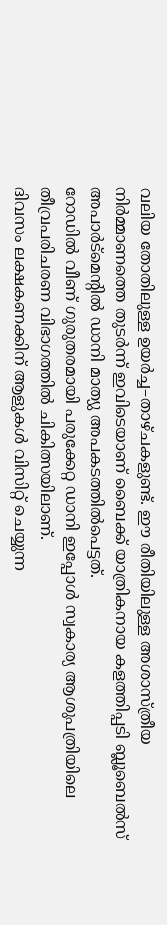വലിയ തോതിലുള്ള ഉയർച്ച–താഴ്ചകളുണ്ട്. ഈ രീതിയിലുള്ള അശാസ്ത്രീയ നിർമ്മാണത്തെ തുടർന്ന് ഇവിടെയാണ് ബൈക്ക് യാത്രികനായ കളത്തിപ്പടി ബ്ലൂബെൽസ് അപാർട്മെന്റിൽ ഡാനി മാത്യു അപകടത്തിൽപെട്ടത്.
റോഡിൽ വീണ് ഗുരുതരമായി പരുക്കേറ്റ ഡാനി ഇപ്പോൾ സ്വകാര്യ ആശുപത്രിയിലെ തീവ്രപരിചരണ വിഭാഗത്തിൽ ചികിത്സയിലാണ്.
ദിവസം ലക്ഷകണക്കിന് ആളുകൾ വിസിറ്റ് ചെയ്യുന്ന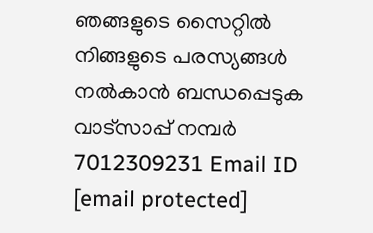ഞങ്ങളുടെ സൈറ്റിൽ നിങ്ങളുടെ പരസ്യങ്ങൾ നൽകാൻ ബന്ധപ്പെടുക വാട്സാപ്പ് നമ്പർ 7012309231 Email ID [email protected]